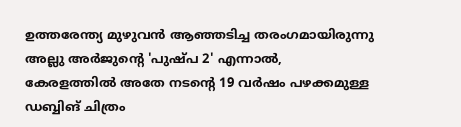ഉത്തരേന്ത്യ മുഴുവൻ ആഞ്ഞടിച്ച തരംഗമായിരുന്നു അല്ലു അർജുന്റെ 'പുഷ്പ 2' എന്നാൽ, കേരളത്തിൽ അതേ നടന്റെ 19 വർഷം പഴക്കമുള്ള ഡബ്ബിങ് ചിത്രം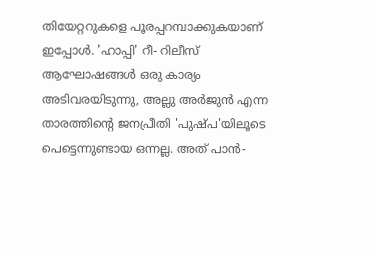തിയേറ്ററുകളെ പൂരപ്പറമ്പാക്കുകയാണ് ഇപ്പോൾ. 'ഹാപ്പി' റീ- റിലീസ് ആഘോഷങ്ങൾ ഒരു കാര്യം അടിവരയിടുന്നു, അല്ലു അർജുൻ എന്ന താരത്തിന്റെ ജനപ്രീതി 'പുഷ്പ'യിലൂടെ പെട്ടെന്നുണ്ടായ ഒന്നല്ല. അത് പാൻ-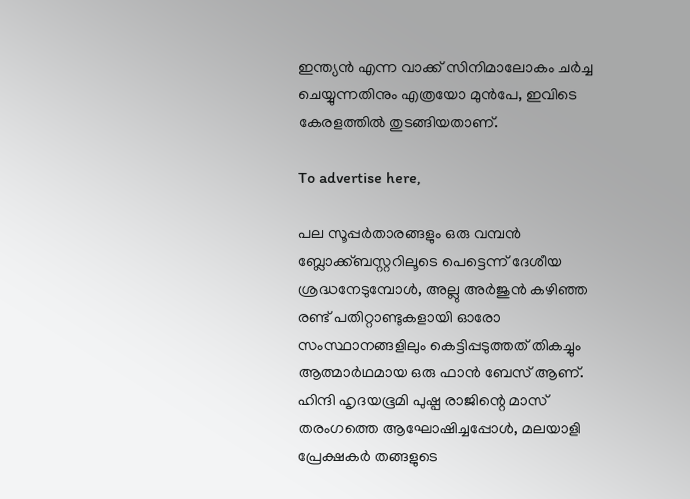ഇന്ത്യൻ എന്ന വാക്ക് സിനിമാലോകം ചർച്ച ചെയ്യുന്നതിനും എത്രയോ മുൻപേ, ഇവിടെ കേരളത്തിൽ തുടങ്ങിയതാണ്.

To advertise here,

പല സൂപ്പർതാരങ്ങളും ഒരു വമ്പൻ ബ്ലോക്ക്ബസ്റ്ററിലൂടെ പെട്ടെന്ന് ദേശീയ ശ്രദ്ധനേടുമ്പോൾ, അല്ലു അർജുൻ കഴിഞ്ഞ രണ്ട് പതിറ്റാണ്ടുകളായി ഓരോ സംസ്ഥാനങ്ങളിലും കെട്ടിപ്പടുത്തത് തികച്ചും ആത്മാർഥമായ ഒരു ഫാൻ ബേസ് ആണ്. ഹിന്ദി ഹൃദയഭൂമി പുഷ്പ രാജിന്റെ മാസ് തരംഗത്തെ ആഘോഷിച്ചപ്പോൾ, മലയാളി പ്രേക്ഷകർ തങ്ങളുടെ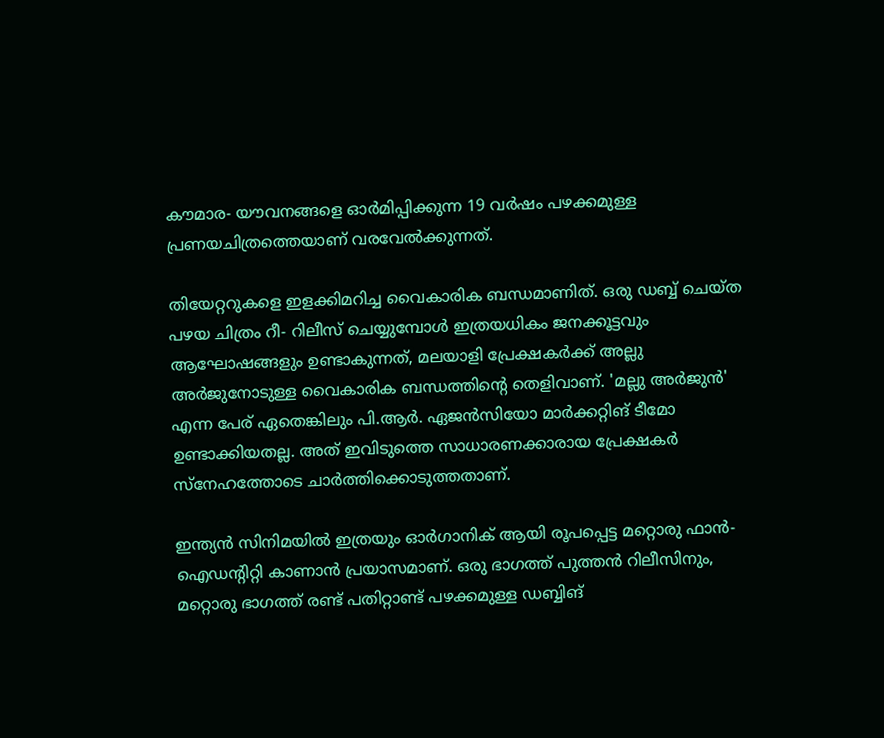കൗമാര- യൗവനങ്ങളെ ഓർമിപ്പിക്കുന്ന 19 വർഷം പഴക്കമുള്ള പ്രണയചിത്രത്തെയാണ് വരവേൽക്കുന്നത്.

തിയേറ്ററുകളെ ഇളക്കിമറിച്ച വൈകാരിക ബന്ധമാണിത്. ഒരു ഡബ്ബ് ചെയ്ത പഴയ ചിത്രം റീ- റിലീസ് ചെയ്യുമ്പോൾ ഇത്രയധികം ജനക്കൂട്ടവും ആഘോഷങ്ങളും ഉണ്ടാകുന്നത്, മലയാളി പ്രേക്ഷകർക്ക് അല്ലു അർജുനോടുള്ള വൈകാരിക ബന്ധത്തിന്റെ തെളിവാണ്. 'മല്ലു അർജുൻ' എന്ന പേര് ഏതെങ്കിലും പി.ആർ. ഏജൻസിയോ മാർക്കറ്റിങ് ടീമോ ഉണ്ടാക്കിയതല്ല. അത് ഇവിടുത്തെ സാധാരണക്കാരായ പ്രേക്ഷകർ സ്‌നേഹത്തോടെ ചാർത്തിക്കൊടുത്തതാണ്.

ഇന്ത്യൻ സിനിമയിൽ ഇത്രയും ഓർഗാനിക് ആയി രൂപപ്പെട്ട മറ്റൊരു ഫാൻ- ഐഡന്റിറ്റി കാണാൻ പ്രയാസമാണ്. ഒരു ഭാഗത്ത് പുത്തൻ റിലീസിനും, മറ്റൊരു ഭാഗത്ത് രണ്ട് പതിറ്റാണ്ട് പഴക്കമുള്ള ഡബ്ബിങ്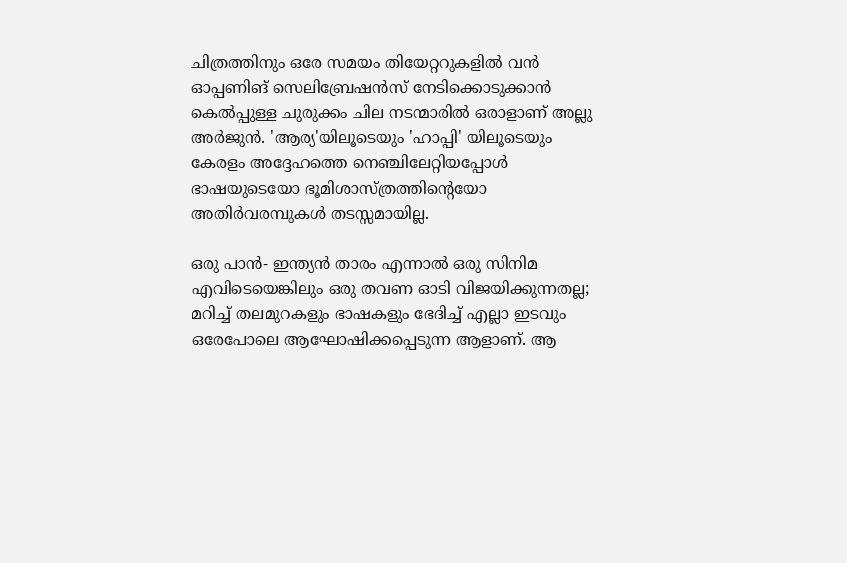ചിത്രത്തിനും ഒരേ സമയം തിയേറ്ററുകളിൽ വൻ ഓപ്പണിങ് സെലിബ്രേഷൻസ് നേടിക്കൊടുക്കാൻ കെൽപ്പുള്ള ചുരുക്കം ചില നടന്മാരിൽ ഒരാളാണ് അല്ലു അർജുൻ. 'ആര്യ'യിലൂടെയും 'ഹാപ്പി' യിലൂടെയും കേരളം അദ്ദേഹത്തെ നെഞ്ചിലേറ്റിയപ്പോൾ ഭാഷയുടെയോ ഭൂമിശാസ്ത്രത്തിന്റെയോ അതിർവരമ്പുകൾ തടസ്സമായില്ല.

ഒരു പാൻ- ഇന്ത്യൻ താരം എന്നാൽ ഒരു സിനിമ എവിടെയെങ്കിലും ഒരു തവണ ഓടി വിജയിക്കുന്നതല്ല; മറിച്ച് തലമുറകളും ഭാഷകളും ഭേദിച്ച് എല്ലാ ഇടവും ഒരേപോലെ ആഘോഷിക്കപ്പെടുന്ന ആളാണ്. ആ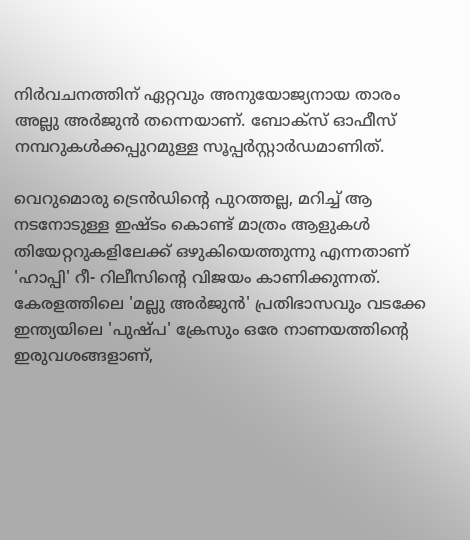നിർവചനത്തിന് ഏറ്റവും അനുയോജ്യനായ താരം അല്ലു അർജുൻ തന്നെയാണ്. ബോക്‌സ് ഓഫീസ് നമ്പറുകൾക്കപ്പുറമുള്ള സൂപ്പർസ്റ്റാർഡമാണിത്.

വെറുമൊരു ട്രെൻഡിന്റെ പുറത്തല്ല, മറിച്ച് ആ നടനോടുള്ള ഇഷ്ടം കൊണ്ട് മാത്രം ആളുകൾ തിയേറ്ററുകളിലേക്ക് ഒഴുകിയെത്തുന്നു എന്നതാണ് 'ഹാപ്പി' റീ- റിലീസിന്റെ വിജയം കാണിക്കുന്നത്. കേരളത്തിലെ 'മല്ലു അർജുൻ' പ്രതിഭാസവും വടക്കേ ഇന്ത്യയിലെ 'പുഷ്പ' ക്രേസും ഒരേ നാണയത്തിന്റെ ഇരുവശങ്ങളാണ്,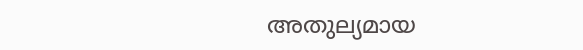അതുല്യമായ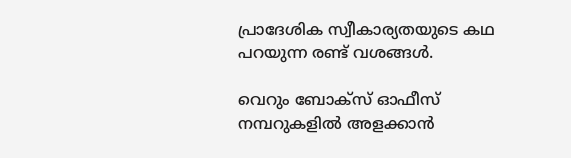പ്രാദേശിക സ്വീകാര്യതയുടെ കഥ പറയുന്ന രണ്ട് വശങ്ങൾ.

വെറും ബോക്‌സ് ഓഫീസ് നമ്പറുകളിൽ അളക്കാൻ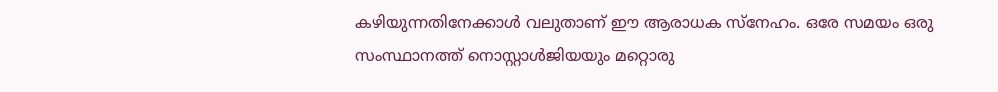കഴിയുന്നതിനേക്കാൾ വലുതാണ് ഈ ആരാധക സ്‌നേഹം. ഒരേ സമയം ഒരു സംസ്ഥാനത്ത് നൊസ്റ്റാൾജിയയും മറ്റൊരു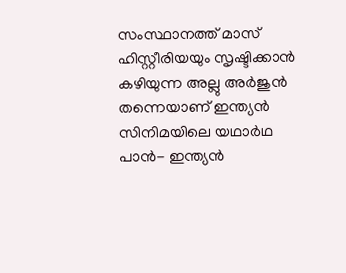സംസ്ഥാനത്ത് മാസ് ഹിസ്റ്റീരിയയും സൃഷ്ടിക്കാൻ കഴിയുന്ന അല്ലു അർജുൻ തന്നെയാണ് ഇന്ത്യൻ സിനിമയിലെ യഥാർഥ പാൻ- ഇന്ത്യൻ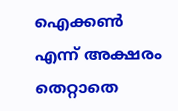ഐക്കൺ എന്ന് അക്ഷരം തെറ്റാതെ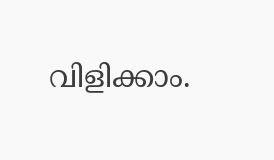വിളിക്കാം.